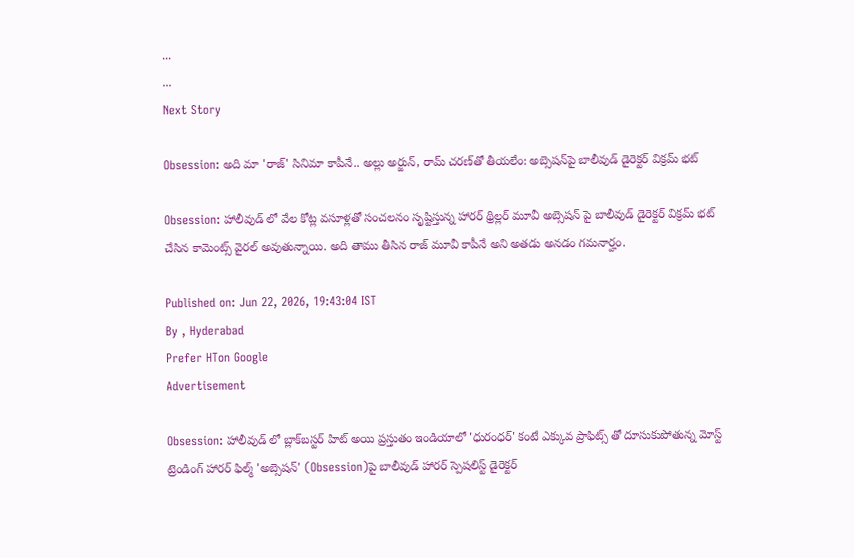...
...
Next Story

Obsession: అది మా 'రాజ్' సినిమా కాపీనే.. అల్లు అర్జున్, రామ్ చరణ్‌తో తీయలేం: అబ్సెషన్‌పై బాలీవుడ్ డైరెక్టర్ విక్రమ్ భట్

Obsession: హాలీవుడ్ లో వేల కోట్ల వసూళ్లతో సంచలనం సృష్టిస్తున్న హారర్ థ్రిల్లర్ మూవీ అబ్సెషన్ పై బాలీవుడ్ డైరెక్టర్ విక్రమ్ భట్ చేసిన కామెంట్స్ వైరల్ అవుతున్నాయి. అది తాము తీసిన రాజ్ మూవీ కాపీనే అని అతడు అనడం గమనార్హం.

Published on: Jun 22, 2026, 19:43:04 IST
By , Hyderabad
Prefer HTon Google
Advertisement

Obsession: హాలీవుడ్ లో బ్లాక్‌బస్టర్ హిట్ అయి ప్రస్తుతం ఇండియాలో 'ధురంధర్' కంటే ఎక్కువ ప్రాఫిట్స్ తో దూసుకుపోతున్న మోస్ట్ ట్రెండింగ్ హారర్ ఫిల్మ్ 'అబ్సెషన్' (Obsession)పై బాలీవుడ్ హారర్ స్పెషలిస్ట్ డైరెక్టర్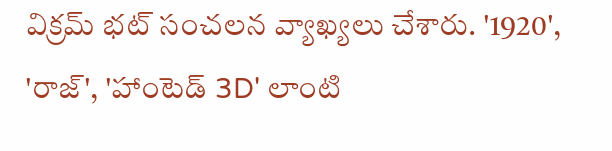విక్రమ్ భట్ సంచలన వ్యాఖ్యలు చేశారు. '1920', 'రాజ్', 'హాంటెడ్ 3D' లాంటి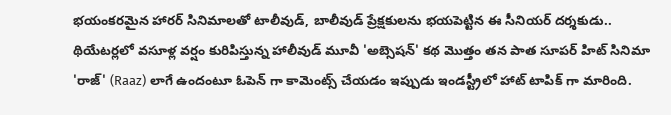భయంకరమైన హారర్ సినిమాలతో టాలీవుడ్, బాలీవుడ్ ప్రేక్షకులను భయపెట్టిన ఈ సీనియర్ దర్శకుడు.. థియేటర్లలో వసూళ్ల వర్షం కురిపిస్తున్న హాలీవుడ్ మూవీ 'అబ్సెషన్' కథ మొత్తం తన పాత సూపర్ హిట్ సినిమా 'రాజ్' (Raaz) లాగే ఉందంటూ ఓపెన్ గా కామెంట్స్ చేయడం ఇప్పుడు ఇండస్ట్రీలో హాట్ టాపిక్ గా మారింది.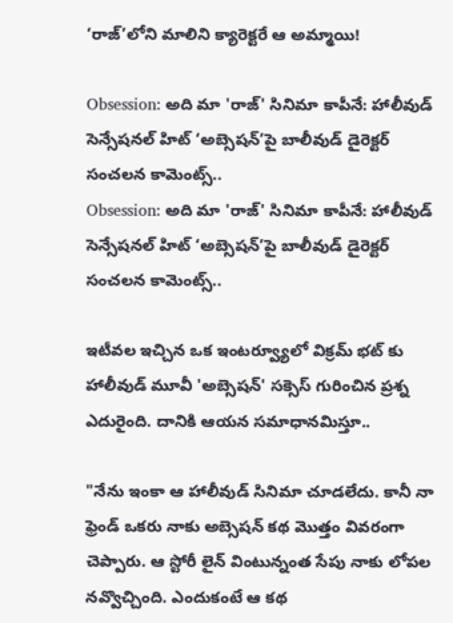‘రాజ్’లోని మాలిని క్యారెక్టరే ఆ అమ్మాయి!

Obsession: అది మా 'రాజ్' సినిమా కాపీనే: హాలీవుడ్ సెన్సేషనల్ హిట్ ‘అబ్సెషన్’పై బాలీవుడ్ డైరెక్టర్ సంచలన కామెంట్స్..
Obsession: అది మా 'రాజ్' సినిమా కాపీనే: హాలీవుడ్ సెన్సేషనల్ హిట్ ‘అబ్సెషన్’పై బాలీవుడ్ డైరెక్టర్ సంచలన కామెంట్స్..

ఇటీవల ఇచ్చిన ఒక ఇంటర్వ్యూలో విక్రమ్ భట్ కు హాలీవుడ్ మూవీ 'అబ్సెషన్' సక్సెస్ గురించిన ప్రశ్న ఎదురైంది. దానికి ఆయన సమాధానమిస్తూ..

"నేను ఇంకా ఆ హాలీవుడ్ సినిమా చూడలేదు. కానీ నా ఫ్రెండ్ ఒకరు నాకు అబ్సెషన్ కథ మొత్తం వివరంగా చెప్పారు. ఆ స్టోరీ లైన్ వింటున్నంత సేపు నాకు లోపల నవ్వొచ్చింది. ఎందుకంటే ఆ కథ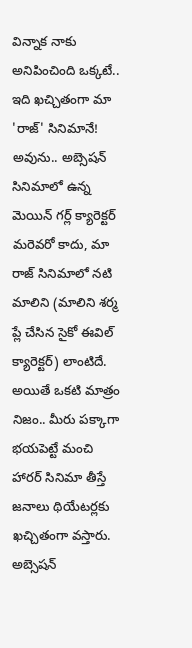విన్నాక నాకు అనిపించింది ఒక్కటే.. ఇది ఖచ్చితంగా మా 'రాజ్' సినిమానే! అవును.. అబ్సెషన్ సినిమాలో ఉన్న మెయిన్ గర్ల్ క్యారెక్టర్ మరెవరో కాదు, మా రాజ్ సినిమాలో నటి మాలిని (మాలిని శర్మ ప్లే చేసిన సైకో ఈవిల్ క్యారెక్టర్) లాంటిదే. అయితే ఒకటి మాత్రం నిజం.. మీరు పక్కాగా భయపెట్టే మంచి హారర్ సినిమా తీస్తే జనాలు థియేటర్లకు ఖచ్చితంగా వస్తారు. అబ్సెషన్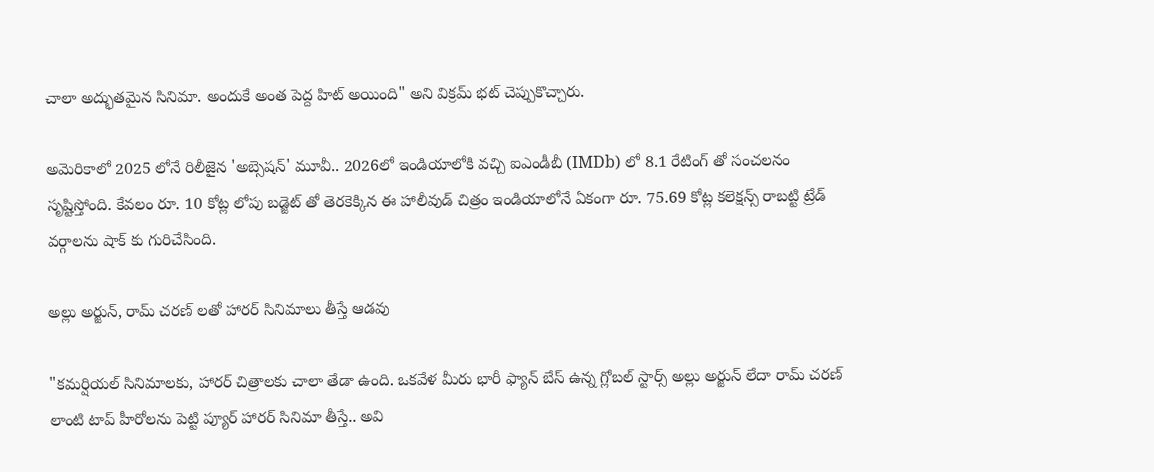చాలా అద్భుతమైన సినిమా. అందుకే అంత పెద్ద హిట్ అయింది" అని విక్రమ్ భట్ చెప్పుకొచ్చారు.

అమెరికాలో 2025 లోనే రిలీజైన 'అబ్సెషన్' మూవీ.. 2026లో ఇండియాలోకి వచ్చి ఐఎండీబీ (IMDb) లో 8.1 రేటింగ్ తో సంచలనం సృష్టిస్తోంది. కేవలం రూ. 10 కోట్ల లోపు బడ్జెట్ తో తెరకెక్కిన ఈ హాలీవుడ్ చిత్రం ఇండియాలోనే ఏకంగా రూ. 75.69 కోట్ల కలెక్షన్స్ రాబట్టి ట్రేడ్ వర్గాలను షాక్ కు గురిచేసింది.

అల్లు అర్జున్, రామ్ చరణ్ లతో హారర్ సినిమాలు తీస్తే ఆడవు

"కమర్షియల్ సినిమాలకు, హారర్ చిత్రాలకు చాలా తేడా ఉంది. ఒకవేళ మీరు భారీ ఫ్యాన్ బేస్ ఉన్న గ్లోబల్ స్టార్స్ అల్లు అర్జున్ లేదా రామ్ చరణ్ లాంటి టాప్ హీరోలను పెట్టి ప్యూర్ హారర్ సినిమా తీస్తే.. అవి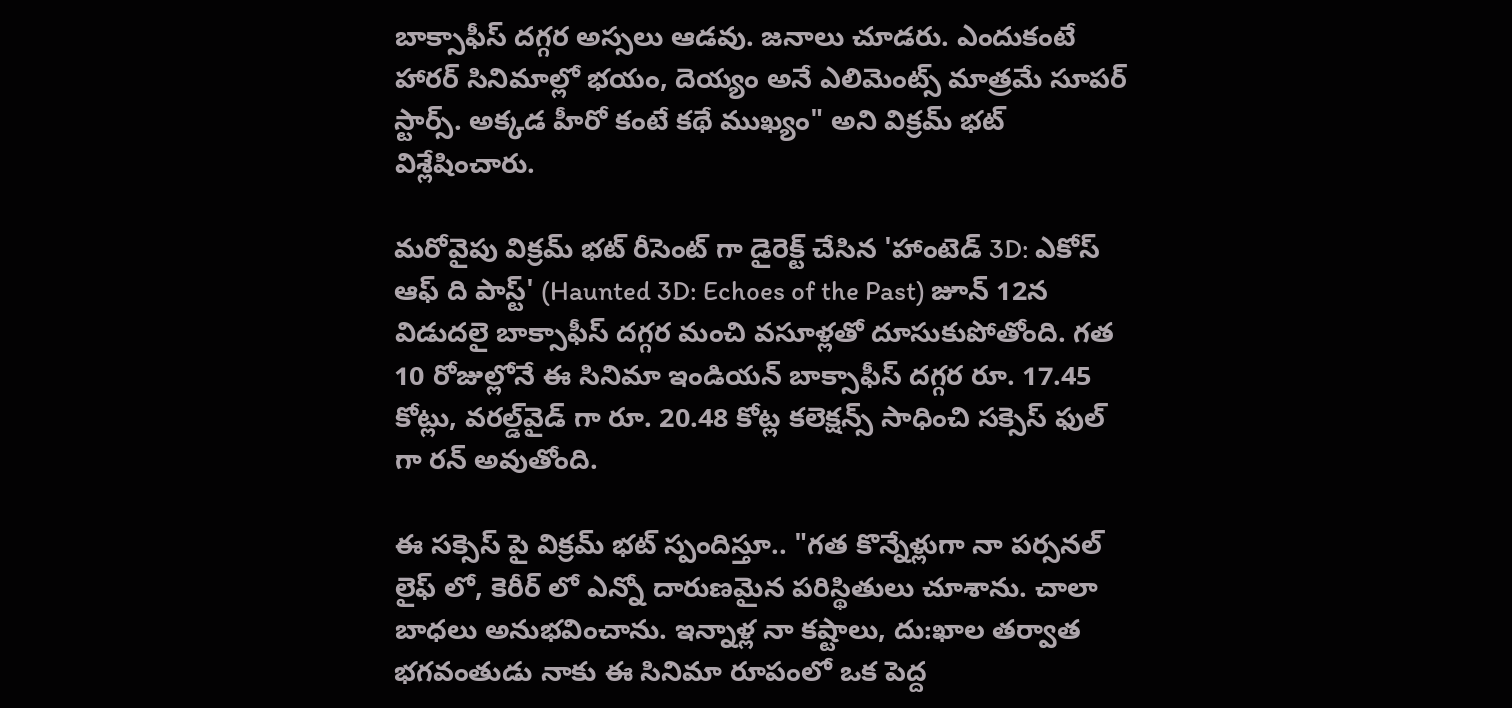బాక్సాఫీస్ దగ్గర అస్సలు ఆడవు. జనాలు చూడరు. ఎందుకంటే హారర్ సినిమాల్లో భయం, దెయ్యం అనే ఎలిమెంట్స్ మాత్రమే సూపర్ స్టార్స్. అక్కడ హీరో కంటే కథే ముఖ్యం" అని విక్రమ్ భట్ విశ్లేషించారు.

మరోవైపు విక్రమ్ భట్ రీసెంట్ గా డైరెక్ట్ చేసిన 'హాంటెడ్ 3D: ఎకోస్ ఆఫ్ ది పాస్ట్' (Haunted 3D: Echoes of the Past) జూన్ 12న విడుదలై బాక్సాఫీస్ దగ్గర మంచి వసూళ్లతో దూసుకుపోతోంది. గత 10 రోజుల్లోనే ఈ సినిమా ఇండియన్ బాక్సాఫీస్ దగ్గర రూ. 17.45 కోట్లు, వరల్డ్‌వైడ్ గా రూ. 20.48 కోట్ల కలెక్షన్స్ సాధించి సక్సెస్ ఫుల్ గా రన్ అవుతోంది.

ఈ సక్సెస్ పై విక్రమ్ భట్ స్పందిస్తూ.. "గత కొన్నేళ్లుగా నా పర్సనల్ లైఫ్ లో, కెరీర్ లో ఎన్నో దారుణమైన పరిస్థితులు చూశాను. చాలా బాధలు అనుభవించాను. ఇన్నాళ్ల నా కష్టాలు, దు:ఖాల తర్వాత భగవంతుడు నాకు ఈ సినిమా రూపంలో ఒక పెద్ద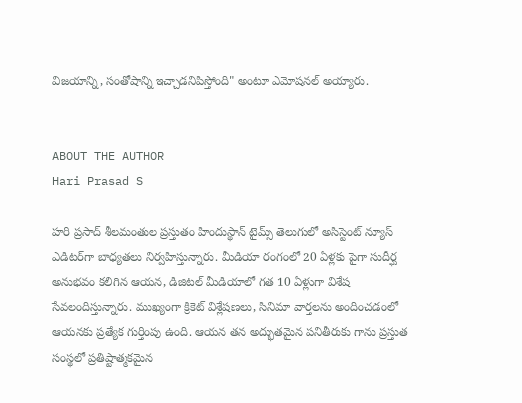విజయాన్ని, సంతోషాన్ని ఇచ్చాడనిపిస్తోంది" అంటూ ఎమోషనల్ అయ్యారు.


ABOUT THE AUTHOR
Hari Prasad S

హరి ప్రసాద్ శీలమంతుల ప్రస్తుతం హిందుస్థాన్ టైమ్స్ తెలుగులో అసిస్టెంట్ న్యూస్ ఎడిటర్‌గా బాధ్యతలు నిర్వహిస్తున్నారు. మీడియా రంగంలో 20 ఏళ్లకు పైగా సుదీర్ఘ అనుభవం కలిగిన ఆయన, డిజిటల్ మీడియాలో గత 10 ఏళ్లుగా విశేష సేవలందిస్తున్నారు. ముఖ్యంగా క్రికెట్ విశ్లేషణలు, సినిమా వార్తలను అందించడంలో ఆయనకు ప్రత్యేక గుర్తింపు ఉంది. ఆయన తన అద్భుతమైన పనితీరుకు గాను ప్రస్తుత సంస్థలో ప్రతిష్టాత్మకమైన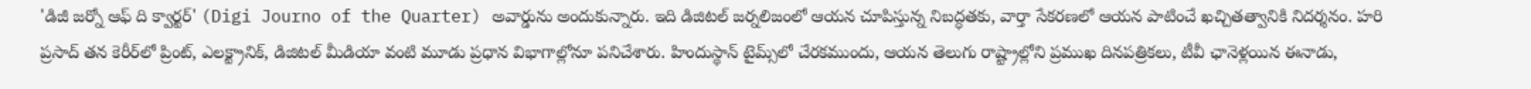'డిజీ జర్నో ఆఫ్ ది క్వార్టర్' (Digi Journo of the Quarter) అవార్డును అందుకున్నారు. ఇది డిజిటల్ జర్నలిజంలో ఆయన చూపిస్తున్న నిబద్ధతకు, వార్తా సేకరణలో ఆయన పాటించే ఖచ్చితత్వానికి నిదర్శనం. హరి ప్రసాద్ తన కెరీర్‌లో ప్రింట్, ఎలక్ట్రానిక్, డిజిటల్ మీడియా వంటి మూడు ప్రధాన విభాగాల్లోనూ పనిచేశారు. హిందుస్థాన్ టైమ్స్‌లో చేరకముందు, ఆయన తెలుగు రాష్ట్రాల్లోని ప్రముఖ దినపత్రికలు, టీవీ ఛానెళ్లయిన ఈనాడు,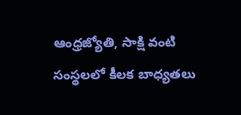ఆంధ్రజ్యోతి, సాక్షి వంటి సంస్థలలో కీలక బాధ్యతలు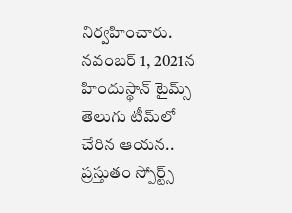నిర్వహించారు. నవంబర్ 1, 2021న హిందుస్థాన్ టైమ్స్ తెలుగు టీమ్‌లో చేరిన ఆయన.. ప్రస్తుతం స్పోర్ట్స్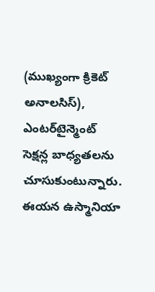(ముఖ్యంగా క్రికెట్ అనాలసిస్), ఎంటర్‌టైన్మెంట్ సెక్షన్ల బాధ్యతలను చూసుకుంటున్నారు. ఈయన ఉస్మానియా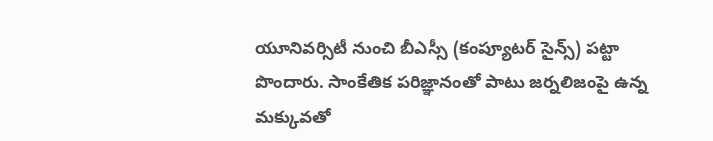యూనివర్సిటీ నుంచి బీఎస్సీ (కంప్యూటర్ సైన్స్) పట్టా పొందారు. సాంకేతిక పరిజ్ఞానంతో పాటు జర్నలిజంపై ఉన్న మక్కువతో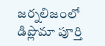జర్నలిజంలో డిప్లొమా పూర్తి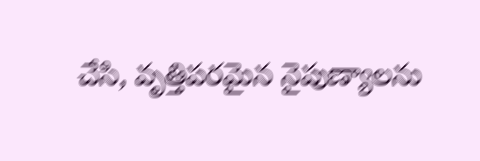చేసి, వృత్తిపరమైన నైపుణ్యాలను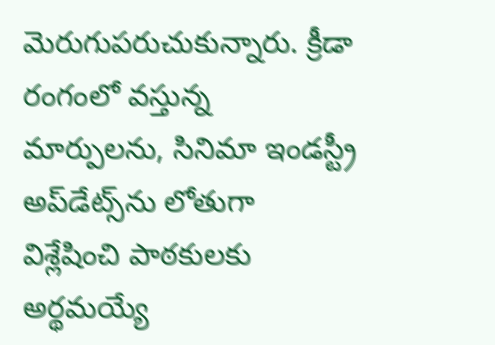మెరుగుపరుచుకున్నారు. క్రీడా రంగంలో వస్తున్న మార్పులను, సినిమా ఇండస్ట్రీ అప్‌డేట్స్‌ను లోతుగా విశ్లేషించి పాఠకులకు అర్థమయ్యే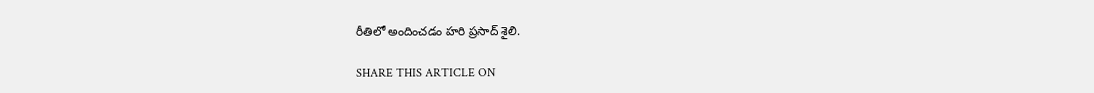రీతిలో అందించడం హరి ప్రసాద్ శైలి.

SHARE THIS ARTICLE ON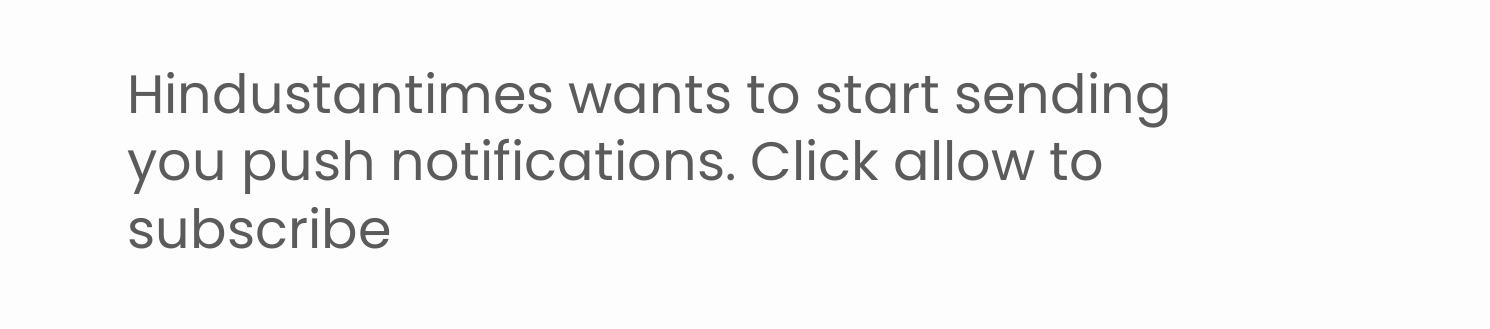Hindustantimes wants to start sending you push notifications. Click allow to subscribe